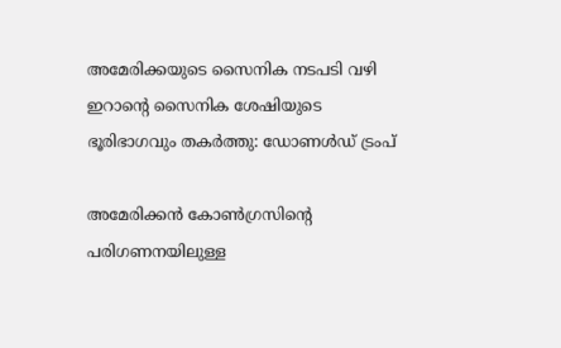അമേരിക്കയുടെ സൈനിക നടപടി വഴി ഇറാന്റെ സൈനിക ശേഷിയുടെ ഭൂരിഭാഗവും തകർത്തു: ഡോണൾഡ് ട്രംപ്

അമേരിക്കൻ കോൺഗ്രസിന്റെ പരിഗണനയിലുള്ള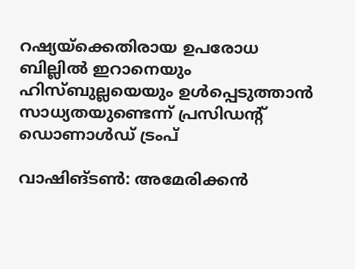റഷ്യയ്‌ക്കെതിരായ ഉപരോധ ബില്ലിൽ ഇറാനെയും ഹിസ്ബുല്ലയെയും ഉൾപ്പെടുത്താൻ സാധ്യതയുണ്ടെന്ന് പ്രസിഡന്റ് ഡൊണാൾഡ് ട്രംപ്

വാഷിങ്ടൺ: അമേരിക്കൻ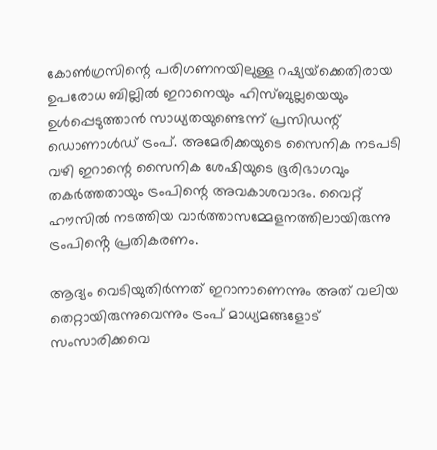കോൺഗ്രസിന്റെ പരിഗണനയിലുള്ള റഷ്യയ്‌ക്കെതിരായ ഉപരോധ ബില്ലിൽ ഇറാനെയും ഹിസ്ബുല്ലയെയും ഉൾപ്പെടുത്താൻ സാധ്യതയുണ്ടെന്ന് പ്രസിഡന്റ് ഡൊണാൾഡ് ട്രംപ്. അമേരിക്കയുടെ സൈനിക നടപടി വഴി ഇറാന്റെ സൈനിക ശേഷിയുടെ ഭൂരിഭാഗവും തകർത്തതായും ട്രംപിന്റെ അവകാശവാദം. വൈറ്റ് ഹൗസിൽ നടത്തിയ വാർത്താസമ്മേളനത്തിലായിരുന്നു ട്രംപിൻ്റെ പ്രതികരണം.

ആദ്യം വെടിയുതിർന്നത് ഇറാനാണെന്നും അത് വലിയ തെറ്റായിരുന്നുവെന്നും ട്രംപ് മാധ്യമങ്ങളോട് സംസാരിക്കവെ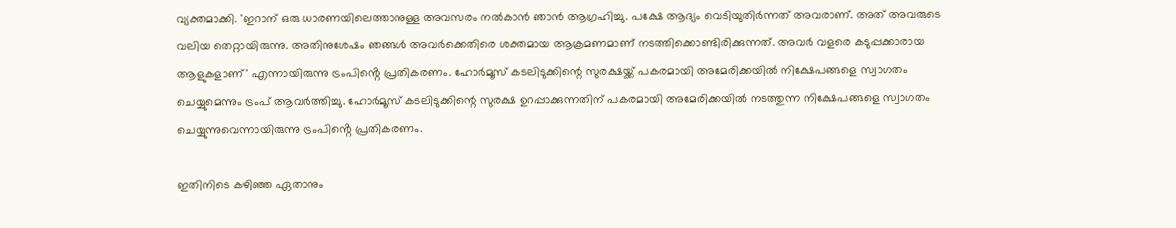വ്യക്തമാക്കി. 'ഇറാന് ഒരു ധാരണയിലെത്താനുള്ള അവസരം നൽകാൻ ഞാൻ ആഗ്രഹിച്ചു. പക്ഷേ ആദ്യം വെടിയുതിർന്നത് അവരാണ്. അത് അവരുടെ വലിയ തെറ്റായിരുന്നു. അതിനുശേഷം ഞങ്ങൾ അവർക്കെതിരെ ശക്തമായ ആക്രമണമാണ് നടത്തിക്കൊണ്ടിരിക്കുന്നത്. അവർ വളരെ കടുപ്പക്കാരായ ആളുകളാണ്' എന്നായിരുന്നു ട്രംപിൻ്റെ പ്രതികരണം. ഹോർമൂസ് കടലിടുക്കിന്റെ സുരക്ഷയ്ക്ക് പകരമായി അമേരിക്കയിൽ നിക്ഷേപങ്ങളെ സ്വാഗതം ചെയ്യുമെന്നും ട്രംപ് ആ‍വർത്തിച്ചു. ഹോർമൂസ് കടലിടുക്കിന്റെ സുരക്ഷ ഉറപ്പാക്കുന്നതിന് പകരമായി അമേരിക്കയിൽ നടത്തുന്ന നിക്ഷേപങ്ങളെ സ്വാഗതം ചെയ്യുന്നുവെന്നായിരുന്നു ട്രംപിൻ്റെ പ്രതികരണം.

ഇതിനിടെ കഴിഞ്ഞ ഏതാനും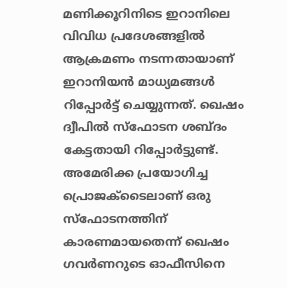മണിക്കൂറിനിടെ ഇറാനിലെ വിവിധ പ്രദേശങ്ങളിൽ ആക്രമണം നടന്നതായാണ് ഇറാനിയൻ മാധ്യമങ്ങൾ റിപ്പോർട്ട് ചെയ്യുന്നത്. ഖെഷം ദ്വീപിൽ സ്ഫോടന ശബ്ദം കേട്ടതായി റിപ്പോർട്ടുണ്ട്. അമേരിക്ക പ്രയോഗിച്ച പ്രൊജക്ടൈലാണ് ഒരു സ്ഫോടനത്തിന് കാരണമായതെന്ന് ഖെഷം ഗവർണറുടെ ഓഫീസിനെ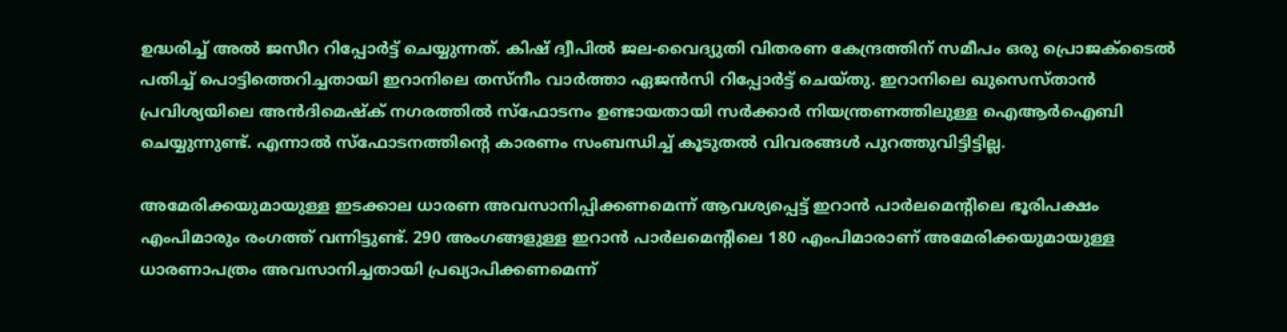ഉദ്ധരിച്ച് അൽ ജസീറ റിപ്പോർട്ട് ചെയ്യുന്നത്. കിഷ് ദ്വീപിൽ ജല-വൈദ്യുതി വിതരണ കേന്ദ്രത്തിന് സമീപം ഒരു പ്രൊജക്ടൈൽ പതിച്ച് പൊട്ടിത്തെറിച്ചതായി ഇറാനിലെ തസ്‌നീം വാർത്താ ഏജൻസി റിപ്പോർട്ട് ചെയ്തു. ഇറാനിലെ ഖുസെസ്താൻ പ്രവിശ്യയിലെ അൻദിമെഷ്ക് നഗരത്തിൽ സ്ഫോടനം ഉണ്ടായതായി സർക്കാർ നിയന്ത്രണത്തിലുള്ള ഐആർഐബി ചെയ്യുന്നുണ്ട്. എന്നാൽ സ്ഫോടനത്തിന്റെ കാരണം സംബന്ധിച്ച് കൂടുതൽ വിവരങ്ങൾ പുറത്തുവിട്ടിട്ടില്ല.

അമേരിക്കയുമായുള്ള ഇടക്കാല ധാരണ അവസാനിപ്പിക്കണമെന്ന് ആവശ്യപ്പെട്ട് ഇറാൻ പാർലമെന്റിലെ ഭൂരിപക്ഷം എംപിമാരും രംഗത്ത് വന്നിട്ടുണ്ട്. 290 അംഗങ്ങളുള്ള ഇറാൻ പാർലമെന്റിലെ 180 എംപിമാരാണ് അമേരിക്കയുമായുള്ള ധാരണാപത്രം അവസാനിച്ചതായി പ്രഖ്യാപിക്കണമെന്ന്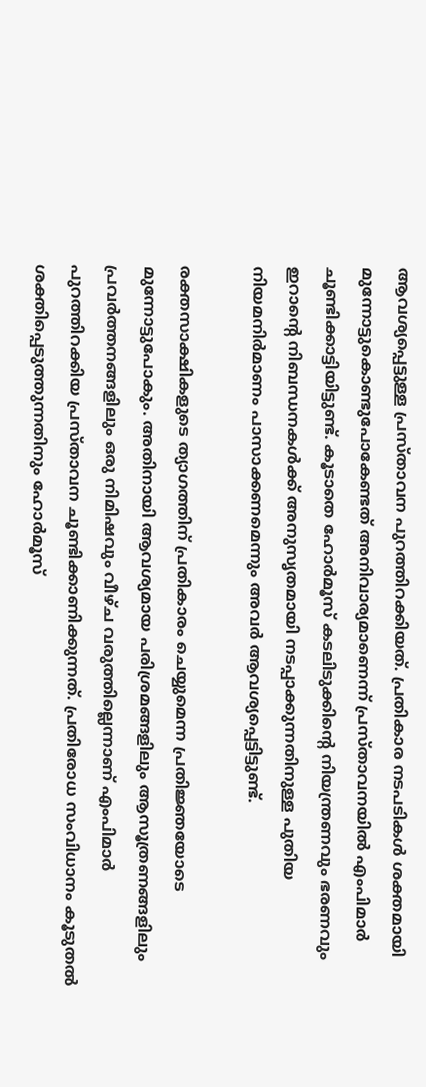ആവശ്യപ്പെട്ടുള്ള പ്രസ്താവന പുറത്തിറക്കിയത്. പ്രതികാര നടപടികൾ ശക്തമായി മുന്നോട്ടുകൊണ്ടുപോകേണ്ടത് അനിവാര്യമാണെന്ന് പ്രസ്താവനയിൽ എംപിമാർ ചൂണ്ടിക്കാട്ടിയിട്ടുണ്ട്. കൂടാതെ ഹോർമൂസ് കടലിടുക്കിന്റെ നിയന്ത്രണവും ഭരണവും ഇറാന്റെ നിബന്ധനകൾക്ക് അനുസൃതമായി നടപ്പാക്കുന്നതിനുള്ള പുതിയ നിയമനിർമാണം പാസാക്കണമെന്നും അവർ ആവശ്യപ്പെട്ടിട്ടുണ്ട്.

രക്തസാക്ഷികളുടെ ത്യാഗത്തിന് പ്രതികാരം ചെയ്യുമെന്ന പ്രതിജ്ഞയോടെ മുന്നോട്ടുപോകും. അതിനായി ആവശ്യമായ പരിശ്രമങ്ങളിലും ആസൂത്രണങ്ങളിലും പ്രവർത്തനങ്ങളിലും ഒരു നിമിഷവും വീഴ്ച വരുത്തില്ലെന്നാണ് എംപിമാർ പുറത്തിറക്കിയ പ്രസ്താവന ചൂണ്ടിക്കാണിക്കുന്നത്. പ്രതിരോധ സംവിധാനം കൂടുതൽ ശക്തിപ്പെടുത്തുന്നതിനും ഹോർമൂസ്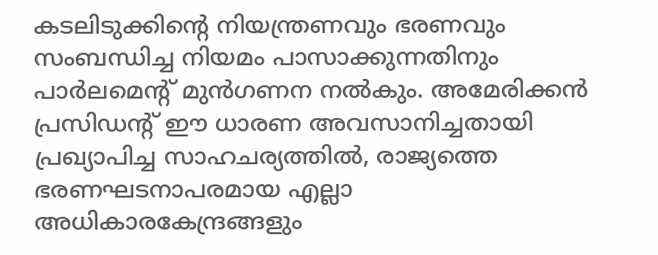കടലിടുക്കിന്റെ നിയന്ത്രണവും ഭരണവും സംബന്ധിച്ച നിയമം പാസാക്കുന്നതിനും പാർലമെന്റ് മുൻഗണന നൽകും. അമേരിക്കൻ പ്രസിഡന്റ് ഈ ധാരണ അവസാനിച്ചതായി പ്രഖ്യാപിച്ച സാഹചര്യത്തിൽ, രാജ്യത്തെ ഭരണഘടനാപരമായ എല്ലാ അധികാരകേന്ദ്രങ്ങളും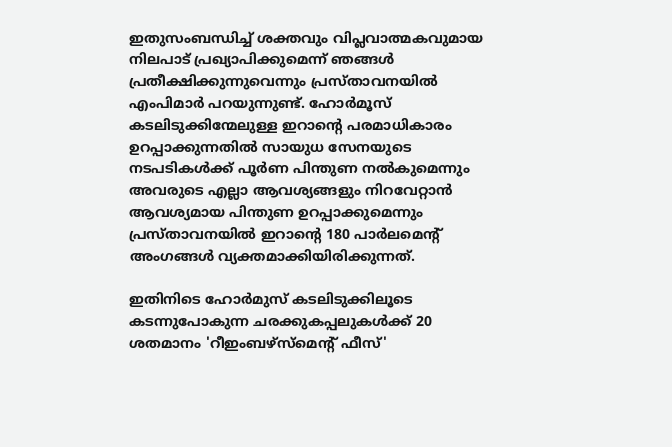ഇതുസംബന്ധിച്ച് ശക്തവും വിപ്ലവാത്മകവുമായ നിലപാട് പ്രഖ്യാപിക്കുമെന്ന് ഞങ്ങൾ പ്രതീക്ഷിക്കുന്നുവെന്നും പ്രസ്താവനയിൽ എംപിമാർ പറയുന്നുണ്ട്. ഹോർമൂസ് കടലിടുക്കിന്മേലുള്ള ഇറാന്റെ പരമാധികാരം ഉറപ്പാക്കുന്നതിൽ സായുധ സേനയുടെ നടപടികൾക്ക് പൂർണ പിന്തുണ നൽകുമെന്നും അവരുടെ എല്ലാ ആവശ്യങ്ങളും നിറവേറ്റാൻ ആവശ്യമായ പിന്തുണ ഉറപ്പാക്കുമെന്നും പ്രസ്താവനയിൽ ഇറാൻ്റെ 180 പാർലമെൻ്റ് അംഗങ്ങൾ വ്യക്തമാക്കിയിരിക്കുന്നത്.

ഇതിനിടെ ഹോർമുസ് കടലിടുക്കിലൂടെ കടന്നുപോകുന്ന ചരക്കുകപ്പലുകൾക്ക് 20 ശതമാനം 'റീഇംബഴ്‌സ്‌മെന്റ് ഫീസ്'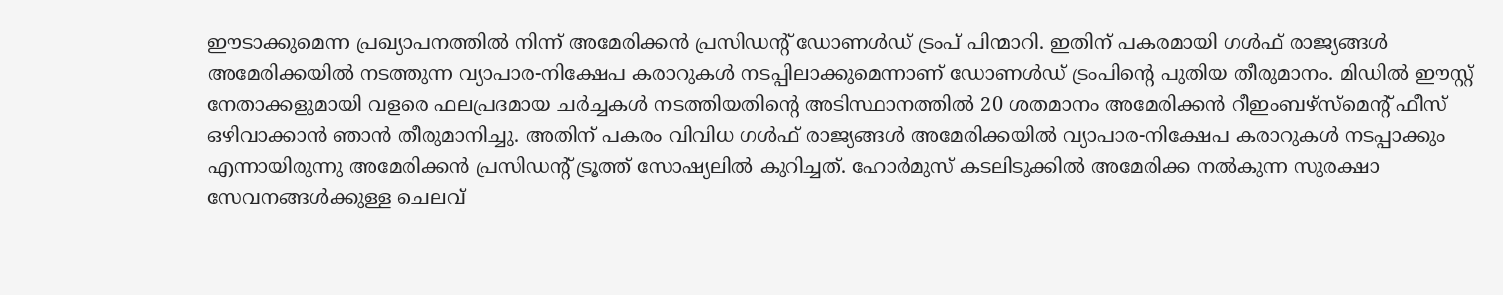ഈടാക്കുമെന്ന പ്രഖ്യാപനത്തിൽ നിന്ന് അമേരിക്കൻ പ്രസിഡന്റ് ഡോണൾഡ് ട്രംപ് പിന്മാറി. ഇതിന് പകരമായി ഗൾഫ് രാജ്യങ്ങൾ അമേരിക്കയിൽ നടത്തുന്ന വ്യാപാര-നിക്ഷേപ കരാറുകൾ നടപ്പിലാക്കുമെന്നാണ് ഡോണൾഡ‍് ട്രംപിൻ്റെ പുതിയ തീരുമാനം. മിഡിൽ ഈസ്റ്റ് നേതാക്കളുമായി വളരെ ഫലപ്രദമായ ചർച്ചകൾ നടത്തിയതിന്റെ അടിസ്ഥാനത്തിൽ 20 ശതമാനം അമേരിക്കൻ റീഇംബഴ്‌സ്‌മെന്റ് ഫീസ് ഒഴിവാക്കാൻ ഞാൻ തീരുമാനിച്ചു. അതിന് പകരം വിവിധ ഗൾഫ് രാജ്യങ്ങൾ അമേരിക്കയിൽ വ്യാപാര-നിക്ഷേപ കരാറുകൾ നടപ്പാക്കും എന്നായിരുന്നു അമേരിക്കൻ പ്രസിഡൻ്റ് ട്രൂത്ത് സോഷ്യലിൽ കുറിച്ചത്. ഹോർമുസ് കടലിടുക്കിൽ അമേരിക്ക നൽകുന്ന സുരക്ഷാ സേവനങ്ങൾക്കുള്ള ചെലവ്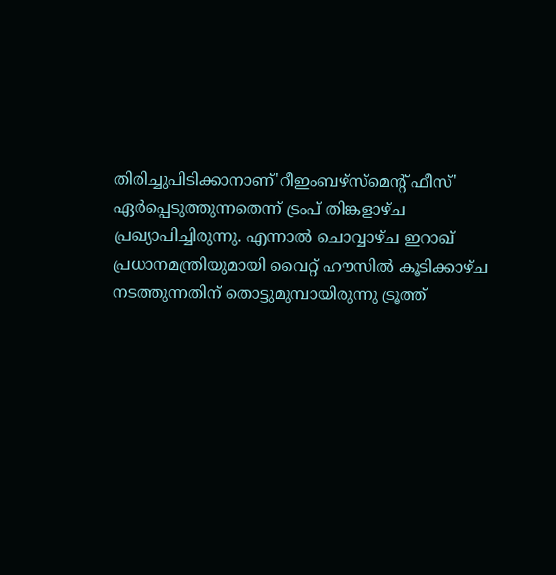തിരിച്ചുപിടിക്കാനാണ്'റീഇംബഴ്‌സ്‌മെന്റ് ഫീസ്' ഏർപ്പെടുത്തുന്നതെന്ന് ട്രംപ് തിങ്കളാഴ്ച പ്രഖ്യാപിച്ചിരുന്നു. എന്നാൽ ചൊവ്വാഴ്ച ഇറാഖ് പ്രധാനമന്ത്രിയുമായി വൈറ്റ് ഹൗസിൽ കൂടിക്കാഴ്ച നടത്തുന്നതിന് തൊട്ടുമുമ്പായിരുന്നു ട്രൂത്ത്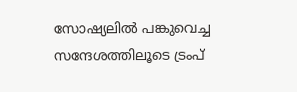സോഷ്യലിൽ പങ്കുവെച്ച സന്ദേശത്തിലൂടെ ട്രംപ്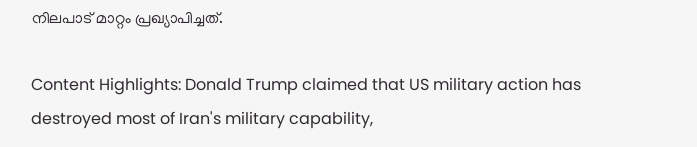നിലപാട് മാറ്റം പ്രഖ്യാപിച്ചത്.

Content Highlights: Donald Trump claimed that US military action has destroyed most of Iran's military capability,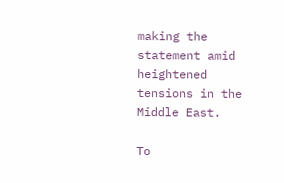making the statement amid heightened tensions in the Middle East.

To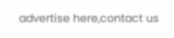advertise here,contact us